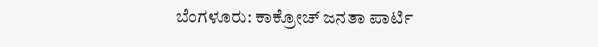ಬೆಂಗಳೂರು: ಕಾಕ್ರೋಚ್ ಜನತಾ ಪಾರ್ಟಿ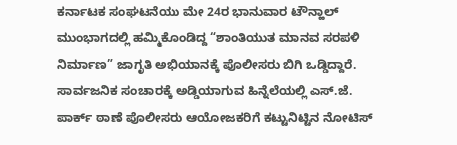ಕರ್ನಾಟಕ ಸಂಘಟನೆಯು ಮೇ 24ರ ಭಾನುವಾರ ಟೌನ್ಹಾಲ್ ಮುಂಭಾಗದಲ್ಲಿ ಹಮ್ಮಿಕೊಂಡಿದ್ದ “ಶಾಂತಿಯುತ ಮಾನವ ಸರಪಳಿ ನಿರ್ಮಾಣ” ಜಾಗೃತಿ ಅಭಿಯಾನಕ್ಕೆ ಪೊಲೀಸರು ಬಿಗಿ ಒಡ್ಡಿದ್ದಾರೆ. ಸಾರ್ವಜನಿಕ ಸಂಚಾರಕ್ಕೆ ಅಡ್ಡಿಯಾಗುವ ಹಿನ್ನೆಲೆಯಲ್ಲಿ ಎಸ್.ಜೆ. ಪಾರ್ಕ್ ಠಾಣೆ ಪೊಲೀಸರು ಆಯೋಜಕರಿಗೆ ಕಟ್ಟುನಿಟ್ಟಿನ ನೋಟಿಸ್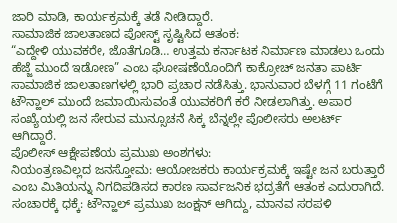ಜಾರಿ ಮಾಡಿ, ಕಾರ್ಯಕ್ರಮಕ್ಕೆ ತಡೆ ನೀಡಿದ್ದಾರೆ.
ಸಾಮಾಜಿಕ ಜಾಲತಾಣದ ಪೋಸ್ಟ್ ಸೃಷ್ಟಿಸಿದ ಆತಂಕ:
“ಎದ್ದೇಳಿ ಯುವಕರೇ, ಜೊತೆಗೂಡಿ… ಉತ್ತಮ ಕರ್ನಾಟಕ ನಿರ್ಮಾಣ ಮಾಡಲು ಒಂದು ಹೆಜ್ಜೆ ಮುಂದೆ ಇಡೋಣ” ಎಂಬ ಘೋಷಣೆಯೊಂದಿಗೆ ಕಾಕ್ರೋಚ್ ಜನತಾ ಪಾರ್ಟಿ ಸಾಮಾಜಿಕ ಜಾಲತಾಣಗಳಲ್ಲಿ ಭಾರಿ ಪ್ರಚಾರ ನಡೆಸಿತ್ತು. ಭಾನುವಾರ ಬೆಳಗ್ಗೆ 11 ಗಂಟೆಗೆ ಟೌನ್ಹಾಲ್ ಮುಂದೆ ಜಮಾಯಿಸುವಂತೆ ಯುವಕರಿಗೆ ಕರೆ ನೀಡಲಾಗಿತ್ತು. ಅಪಾರ ಸಂಖ್ಯೆಯಲ್ಲಿ ಜನ ಸೇರುವ ಮುನ್ಸೂಚನೆ ಸಿಕ್ಕ ಬೆನ್ನಲ್ಲೇ ಪೊಲೀಸರು ಅಲರ್ಟ್ ಆಗಿದ್ದಾರೆ.
ಪೊಲೀಸ್ ಆಕ್ಷೇಪಣೆಯ ಪ್ರಮುಖ ಅಂಶಗಳು:
ನಿಯಂತ್ರಣವಿಲ್ಲದ ಜನಸ್ತೋಮ: ಆಯೋಜಕರು ಕಾರ್ಯಕ್ರಮಕ್ಕೆ ಇಷ್ಟೇ ಜನ ಬರುತ್ತಾರೆ ಎಂಬ ಮಿತಿಯನ್ನು ನಿಗದಿಪಡಿಸದ ಕಾರಣ ಸಾರ್ವಜನಿಕ ಭದ್ರತೆಗೆ ಆತಂಕ ಎದುರಾಗಿದೆ.
ಸಂಚಾರಕ್ಕೆ ಧಕ್ಕೆ: ಟೌನ್ಹಾಲ್ ಪ್ರಮುಖ ಜಂಕ್ಷನ್ ಆಗಿದ್ದು, ಮಾನವ ಸರಪಳಿ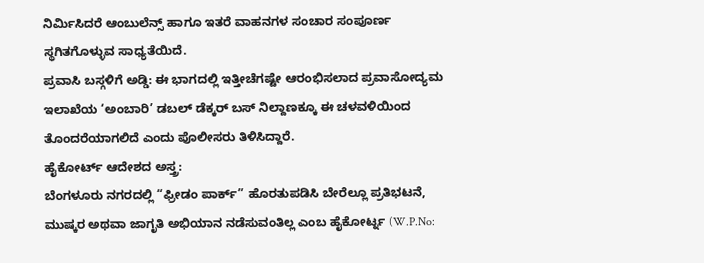ನಿರ್ಮಿಸಿದರೆ ಆಂಬುಲೆನ್ಸ್ ಹಾಗೂ ಇತರೆ ವಾಹನಗಳ ಸಂಚಾರ ಸಂಪೂರ್ಣ ಸ್ಥಗಿತಗೊಳ್ಳುವ ಸಾಧ್ಯತೆಯಿದೆ.
ಪ್ರವಾಸಿ ಬಸ್ಗಳಿಗೆ ಅಡ್ಡಿ: ಈ ಭಾಗದಲ್ಲಿ ಇತ್ತೀಚೆಗಷ್ಟೇ ಆರಂಭಿಸಲಾದ ಪ್ರವಾಸೋದ್ಯಮ ಇಲಾಖೆಯ ‘ಅಂಬಾರಿ’ ಡಬಲ್ ಡೆಕ್ಕರ್ ಬಸ್ ನಿಲ್ದಾಣಕ್ಕೂ ಈ ಚಳವಳಿಯಿಂದ ತೊಂದರೆಯಾಗಲಿದೆ ಎಂದು ಪೊಲೀಸರು ತಿಳಿಸಿದ್ದಾರೆ.
ಹೈಕೋರ್ಟ್ ಆದೇಶದ ಅಸ್ತ್ರ:
ಬೆಂಗಳೂರು ನಗರದಲ್ಲಿ “ಫ್ರೀಡಂ ಪಾರ್ಕ್” ಹೊರತುಪಡಿಸಿ ಬೇರೆಲ್ಲೂ ಪ್ರತಿಭಟನೆ, ಮುಷ್ಕರ ಅಥವಾ ಜಾಗೃತಿ ಅಭಿಯಾನ ನಡೆಸುವಂತಿಲ್ಲ ಎಂಬ ಹೈಕೋರ್ಟ್ನ (W.P.No: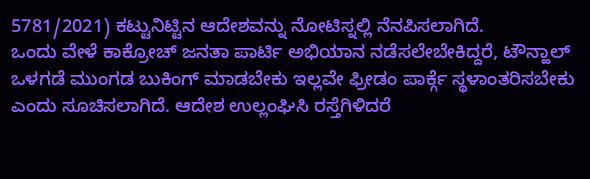5781/2021) ಕಟ್ಟುನಿಟ್ಟಿನ ಆದೇಶವನ್ನು ನೋಟಿಸ್ನಲ್ಲಿ ನೆನಪಿಸಲಾಗಿದೆ.
ಒಂದು ವೇಳೆ ಕಾಕ್ರೋಚ್ ಜನತಾ ಪಾರ್ಟಿ ಅಭಿಯಾನ ನಡೆಸಲೇಬೇಕಿದ್ದರೆ, ಟೌನ್ಹಾಲ್ ಒಳಗಡೆ ಮುಂಗಡ ಬುಕಿಂಗ್ ಮಾಡಬೇಕು ಇಲ್ಲವೇ ಫ್ರೀಡಂ ಪಾರ್ಕ್ಗೆ ಸ್ಥಳಾಂತರಿಸಬೇಕು ಎಂದು ಸೂಚಿಸಲಾಗಿದೆ. ಆದೇಶ ಉಲ್ಲಂಘಿಸಿ ರಸ್ತೆಗಿಳಿದರೆ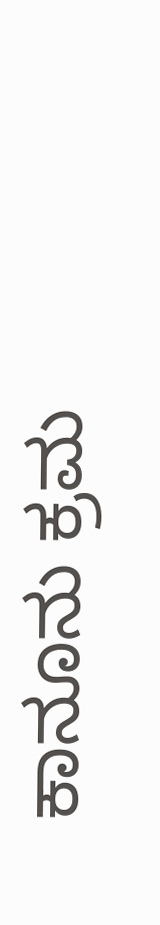ಕಾನೂನು ಕ್ರಮ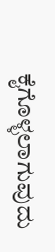ಕೈಗೊಳ್ಳಲಾಗುವುದು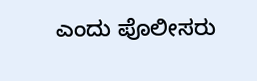ಎಂದು ಪೊಲೀಸರು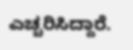ಎಚ್ಚರಿಸಿದ್ದಾರೆ.